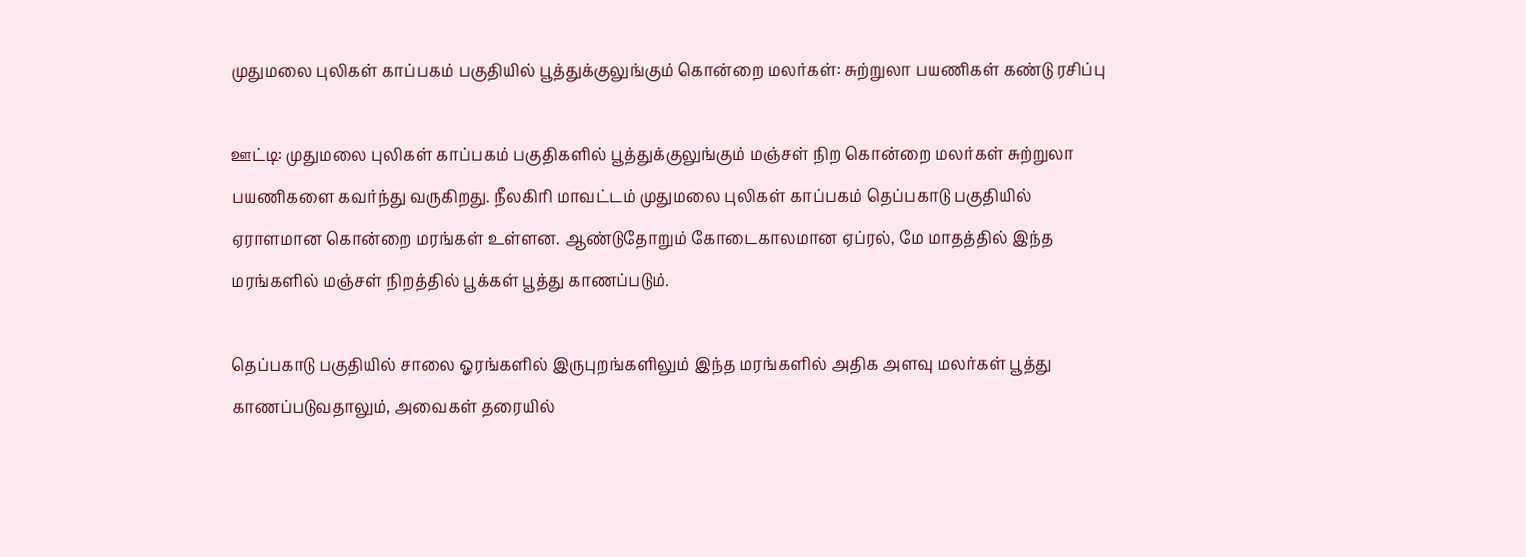முதுமலை புலிகள் காப்பகம் பகுதியில் பூத்துக்குலுங்கும் கொன்றை மலர்கள்: சுற்றுலா பயணிகள் கண்டு ரசிப்பு

ஊட்டி: முதுமலை புலிகள் காப்பகம் பகுதிகளில் பூத்துக்குலுங்கும் மஞ்சள் நிற கொன்றை மலர்கள் சுற்றுலா பயணிகளை கவர்ந்து வருகிறது. நீலகிரி மாவட்டம் முதுமலை புலிகள் காப்பகம் தெப்பகாடு பகுதியில் ஏராளமான கொன்றை மரங்கள் உள்ளன. ஆண்டுதோறும் கோடைகாலமான ஏப்ரல், மே மாதத்தில் இந்த மரங்களில் மஞ்சள் நிறத்தில் பூக்கள் பூத்து காணப்படும்.

தெப்பகாடு பகுதியில் சாலை ஓரங்களில் இருபுறங்களிலும் இந்த மரங்களில் அதிக அளவு மலர்கள் பூத்து காணப்படுவதாலும், அவைகள் தரையில்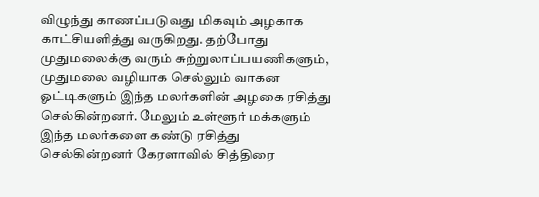விழுந்து காணப்படுவது மிகவும் அழகாக காட்சியளித்து வருகிறது. தற்போது முதுமலைக்கு வரும் சுற்றுலாப்பயணிகளும், முதுமலை வழியாக செல்லும் வாகன ஓட்டிகளும் இந்த மலர்களின் அழகை ரசித்து செல்கின்றனர். மேலும் உள்ளூர் மக்களும் இந்த மலர்களை கண்டு ரசித்து செல்கின்றனர் கேரளாவில் சித்திரை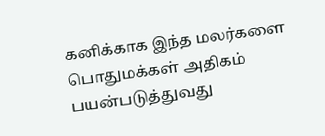கனிக்காக இந்த மலர்களை பொதுமக்கள் அதிகம் பயன்படுத்துவது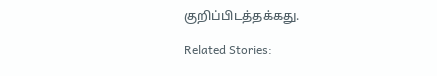குறிப்பிடத்தக்கது.

Related Stories: